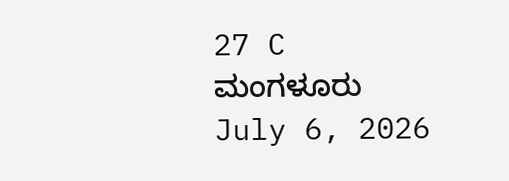27 C
ಮಂಗಳೂರು
July 6, 2026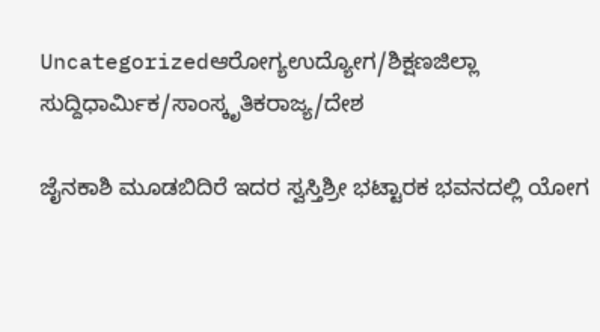Uncategorizedಆರೋಗ್ಯಉದ್ಯೋಗ/ಶಿಕ್ಷಣಜಿಲ್ಲಾ ಸುದ್ದಿಧಾರ್ಮಿಕ/ಸಾಂಸ್ಕೃತಿಕರಾಜ್ಯ/ದೇಶ

ಜೈನಕಾಶಿ ಮೂಡಬಿದಿರೆ ಇದರ ಸ್ವಸ್ತಿಶ್ರೀ ಭಟ್ಟಾರಕ ಭವನದಲ್ಲಿ ಯೋಗ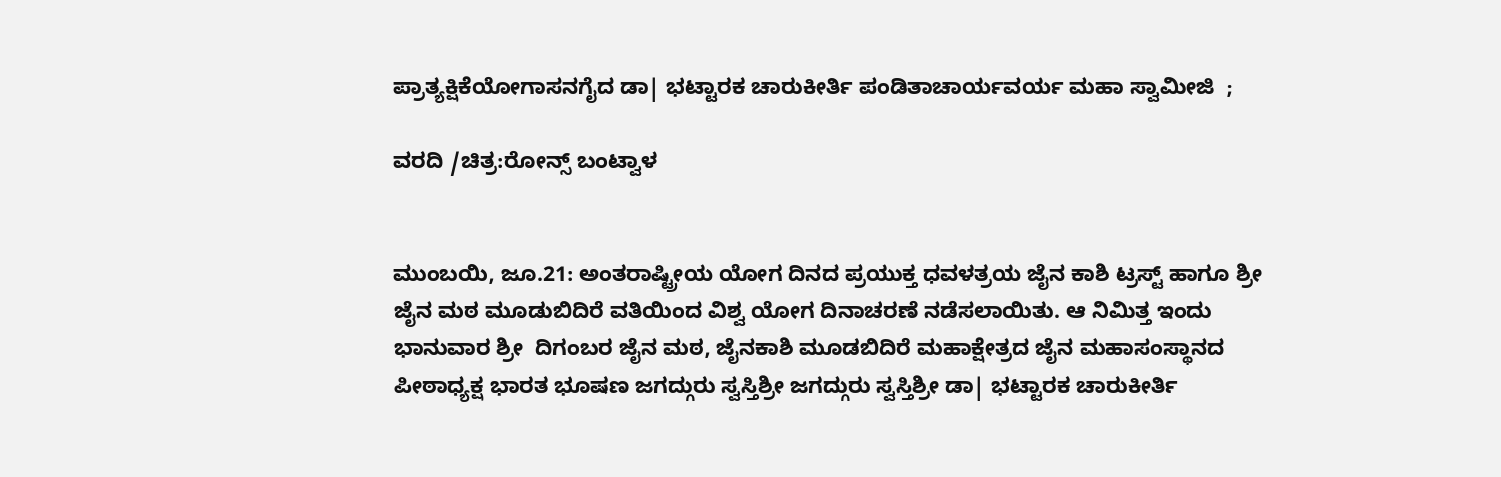ಪ್ರಾತ್ಯಕ್ಷಿಕೆಯೋಗಾಸನಗೈದ ಡಾ| ಭಟ್ಟಾರಕ ಚಾರುಕೀರ್ತಿ ಪಂಡಿತಾಚಾರ್ಯವರ್ಯ ಮಹಾ ಸ್ವಾಮೀಜಿ  ;

ವರದಿ /ಚಿತ್ರ:ರೋನ್ಸ್ ಬಂಟ್ವಾಳ


ಮುಂಬಯಿ, ಜೂ.21: ಅಂತರಾಷ್ಟ್ರೀಯ ಯೋಗ ದಿನದ ಪ್ರಯುಕ್ತ ಧವಳತ್ರಯ ಜೈನ ಕಾಶಿ ಟ್ರಸ್ಟ್ ಹಾಗೂ ಶ್ರೀ ಜೈನ ಮಠ ಮೂಡುಬಿದಿರೆ ವತಿಯಿಂದ ವಿಶ್ವ ಯೋಗ ದಿನಾಚರಣೆ ನಡೆಸಲಾಯಿತು. ಆ ನಿಮಿತ್ತ ಇಂದು ಭಾನುವಾರ ಶ್ರೀ  ದಿಗಂಬರ ಜೈನ ಮಠ, ಜೈನಕಾಶಿ ಮೂಡಬಿದಿರೆ ಮಹಾಕ್ಷೇತ್ರದ ಜೈನ ಮಹಾಸಂಸ್ಥಾನದ ಪೀಠಾಧ್ಯಕ್ಷ ಭಾರತ ಭೂಷಣ ಜಗದ್ಗುರು ಸ್ವಸ್ತಿಶ್ರೀ ಜಗದ್ಗುರು ಸ್ವಸ್ತಿಶ್ರೀ ಡಾ| ಭಟ್ಟಾರಕ ಚಾರುಕೀರ್ತಿ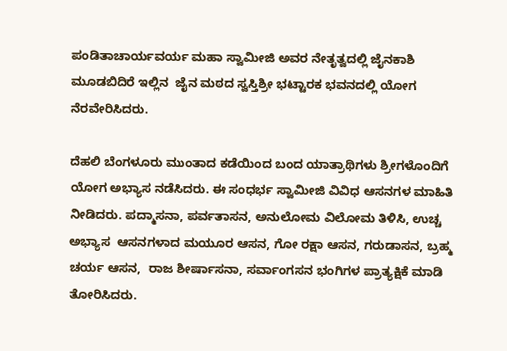ಪಂಡಿತಾಚಾರ್ಯವರ್ಯ ಮಹಾ ಸ್ವಾಮೀಜಿ ಅವರ ನೇತೃತ್ವದಲ್ಲಿ ಜೈನಕಾಶಿ ಮೂಡಬಿದಿರೆ ಇಲ್ಲಿನ  ಜೈನ ಮಠದ ಸ್ವಸ್ತಿಶ್ರೀ ಭಟ್ಟಾರಕ ಭವನದಲ್ಲಿ ಯೋಗ ನೆರವೇರಿಸಿದರು.

ದೆಹಲಿ ಬೆಂಗಳೂರು ಮುಂತಾದ ಕಡೆಯಿಂದ ಬಂದ ಯಾತ್ರಾಥಿಗಳು ಶ್ರೀಗಳೊಂದಿಗೆ ಯೋಗ ಅಭ್ಯಾಸ ನಡೆಸಿದರು. ಈ ಸಂಧರ್ಭ ಸ್ವಾಮೀಜಿ ವಿವಿಧ ಆಸನಗಳ ಮಾಹಿತಿ ನೀಡಿದರು. ಪದ್ಮಾಸನಾ, ಪರ್ವತಾಸನ, ಅನುಲೋಮ ವಿಲೋಮ ತಿಳಿಸಿ, ಉಚ್ಚ ಅಭ್ಯಾಸ  ಆಸನಗಳಾದ ಮಯೂರ ಆಸನ, ಗೋ ರಕ್ಷಾ ಆಸನ, ಗರುಡಾಸನ, ಬ್ರಹ್ಮ ಚರ್ಯ ಆಸನ,  ರಾಜ ಶೀರ್ಷಾಸನಾ, ಸರ್ವಾಂಗಸನ ಭಂಗಿಗಳ ಪ್ರಾತ್ಯಕ್ಷಿಕೆ ಮಾಡಿ ತೋರಿಸಿದರು.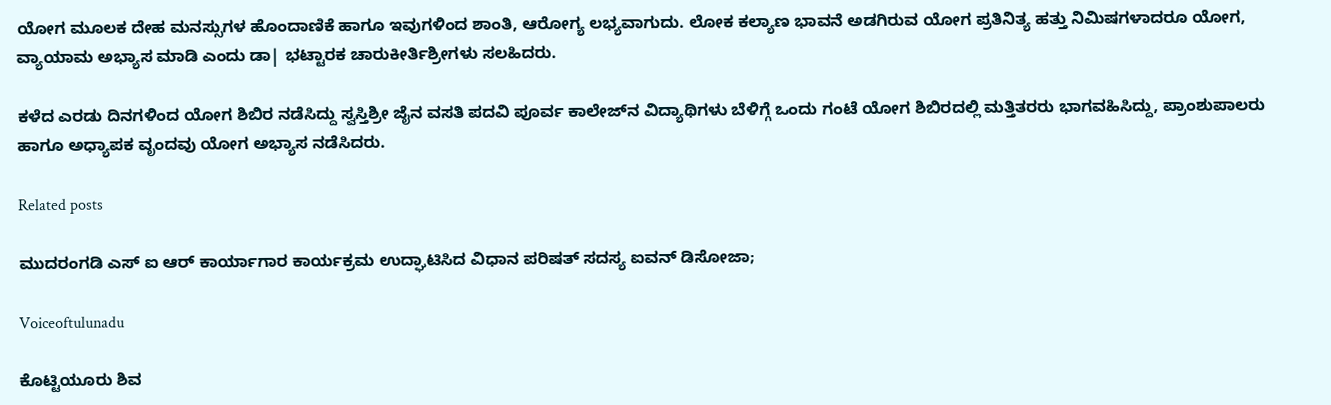ಯೋಗ ಮೂಲಕ ದೇಹ ಮನಸ್ಸುಗಳ ಹೊಂದಾಣಿಕೆ ಹಾಗೂ ಇವುಗಳಿಂದ ಶಾಂತಿ, ಆರೋಗ್ಯ ಲಭ್ಯವಾಗುದು. ಲೋಕ ಕಲ್ಯಾಣ ಭಾವನೆ ಅಡಗಿರುವ ಯೋಗ ಪ್ರತಿನಿತ್ಯ ಹತ್ತು ನಿಮಿಷಗಳಾದರೂ ಯೋಗ, ವ್ಯಾಯಾಮ ಅಭ್ಯಾಸ ಮಾಡಿ ಎಂದು ಡಾ| ಭಟ್ಟಾರಕ ಚಾರುಕೀರ್ತಿಶ್ರೀಗಳು ಸಲಹಿದರು.

ಕಳೆದ ಎರಡು ದಿನಗಳಿಂದ ಯೋಗ ಶಿಬಿರ ನಡೆಸಿದ್ದು ಸ್ವಸ್ತಿಶ್ರೀ ಜೈನ ವಸತಿ ಪದವಿ ಪೂರ್ವ ಕಾಲೇಜ್‌ನ ವಿದ್ಯಾಥಿಗಳು ಬೆಳಿಗ್ಗೆ ಒಂದು ಗಂಟೆ ಯೋಗ ಶಿಬಿರದಲ್ಲಿ ಮತ್ತಿತರರು ಭಾಗವಹಿಸಿದ್ದು, ಪ್ರಾಂಶುಪಾಲರು ಹಾಗೂ ಅಧ್ಯಾಪಕ ವೃಂದವು ಯೋಗ ಅಭ್ಯಾಸ ನಡೆಸಿದರು.

Related posts

ಮುದರಂಗಡಿ ಎಸ್ ಐ ಆರ್ ಕಾರ್ಯಾಗಾರ ಕಾರ್ಯಕ್ರಮ ಉದ್ಘಾಟಿಸಿದ ವಿಧಾನ ಪರಿಷತ್ ಸದಸ್ಯ ಐವನ್ ಡಿಸೋಜಾ;

Voiceoftulunadu

ಕೊಟ್ಟಿಯೂರು ಶಿವ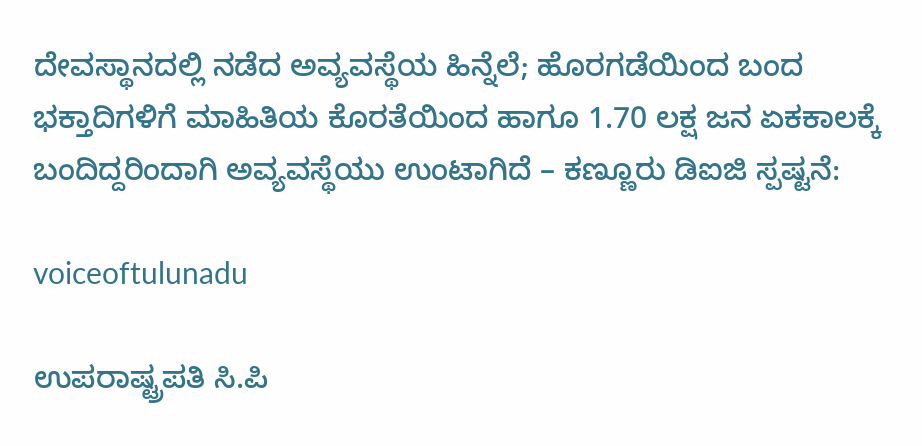ದೇವಸ್ಥಾನದಲ್ಲಿ ನಡೆದ ಅವ್ಯವಸ್ಥೆಯ ಹಿನ್ನೆಲೆ; ಹೊರಗಡೆಯಿಂದ ಬಂದ ಭಕ್ತಾದಿಗಳಿಗೆ ಮಾಹಿತಿಯ ಕೊರತೆಯಿಂದ ಹಾಗೂ 1.70 ಲಕ್ಷ ಜನ ಏಕಕಾಲಕ್ಕೆ ಬಂದಿದ್ದರಿಂದಾಗಿ ಅವ್ಯವಸ್ಥೆಯು ಉಂಟಾಗಿದೆ – ಕಣ್ಣೂರು ಡಿಐಜಿ ಸ್ಪಷ್ಟನೆ:

voiceoftulunadu

ಉಪರಾಷ್ಟ್ರಪತಿ ಸಿ.ಪಿ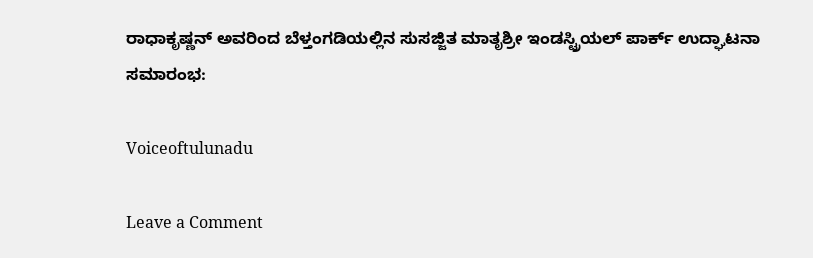ರಾಧಾಕೃಷ್ಣನ್ ಅವರಿಂದ ಬೆಳ್ತಂಗಡಿಯಲ್ಲಿನ ಸುಸಜ್ಜಿತ ಮಾತೃಶ್ರೀ ಇಂಡಸ್ಟ್ರಿಯಲ್ ಪಾರ್ಕ್ ಉದ್ಘಾಟನಾ ಸಮಾರಂಭ:

Voiceoftulunadu

Leave a Comment